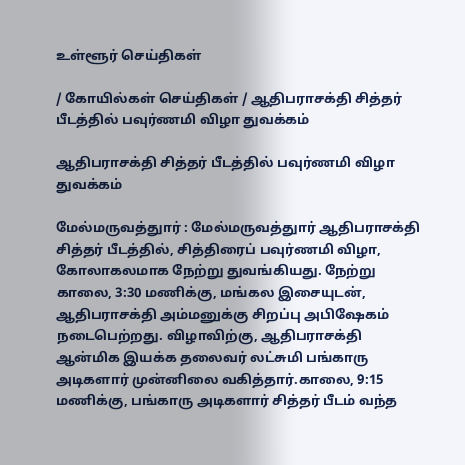உள்ளூர் செய்திகள்

/ கோயில்கள் செய்திகள் / ஆதிபராசக்தி சித்தர் பீடத்தில் பவுர்ணமி விழா துவக்கம்

ஆதிபராசக்தி சித்தர் பீடத்தில் பவுர்ணமி விழா துவக்கம்

மேல்மருவத்துார் : மேல்மருவத்துார் ஆதிபராசக்தி சித்தர் பீடத்தில், சித்திரைப் பவுர்ணமி விழா, கோலாகலமாக நேற்று துவங்கியது. நேற்று காலை, 3:30 மணிக்கு, மங்கல இசையுடன், ஆதிபராசக்தி அம்மனுக்கு சிறப்பு அபிஷேகம் நடைபெற்றது. விழாவிற்கு, ஆதிபராசக்தி ஆன்மிக இயக்க தலைவர் லட்சுமி பங்காரு அடிகளார் முன்னிலை வகித்தார்.காலை, 9:15 மணிக்கு, பங்காரு அடிகளார் சித்தர் பீடம் வந்த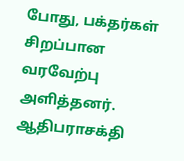போது, பக்தர்கள் சிறப்பான வரவேற்பு அளித்தனர். ஆதிபராசக்தி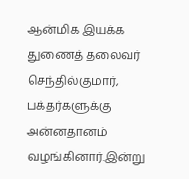ஆன்மிக இயக்க துணைத் தலைவர் செந்தில்குமார், பக்தர்களுக்கு அன்னதானம் வழங்கினார்.இன்று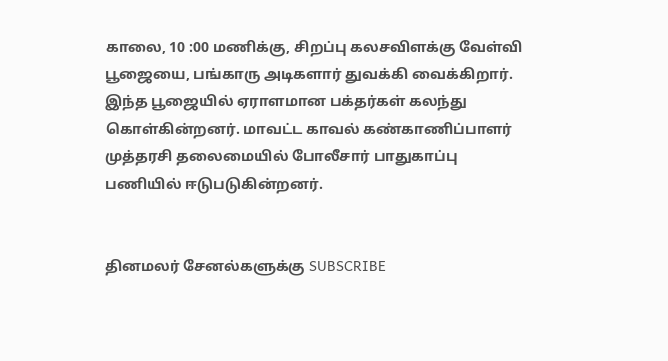காலை, 10 :00 மணிக்கு, சிறப்பு கலசவிளக்கு வேள்வி பூஜையை, பங்காரு அடிகளார் துவக்கி வைக்கிறார். இந்த பூஜையில் ஏராளமான பக்தர்கள் கலந்து கொள்கின்றனர். மாவட்ட காவல் கண்காணிப்பாளர் முத்தரசி தலைமையில் போலீசார் பாதுகாப்பு பணியில் ஈடுபடுகின்றனர்.


தினமலர் சேனல்களுக்கு SUBSCRIBE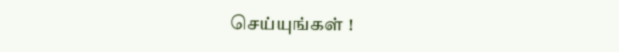செய்யுங்கள் !